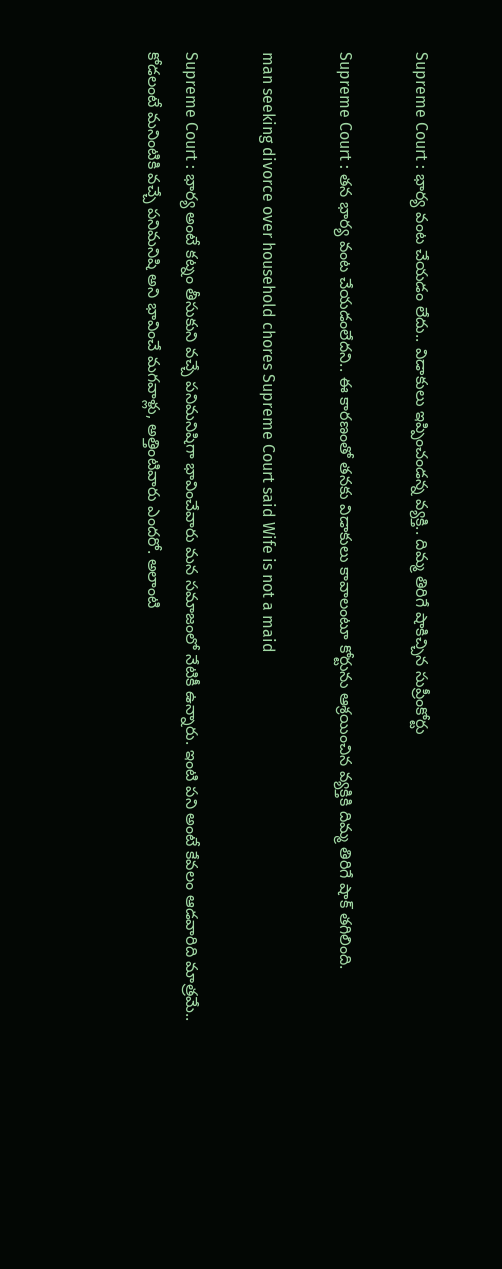Supreme Court : భార్య వంట చేయడం లేదు.. విడాకులు ఇప్పించండన్న వ్యక్తి.. దిమ్మ తిరిగే షాకిచ్చిన సుప్రీంకోర్టు

Supreme Court : తన భార్య వంట చేయడంలేదని.. ఈ కారణంతో తనకు విడాకులు కావాలంటూ కోర్టును ఆశ్రయించిన వ్యక్తికి దిమ్మ తిరిగే షాక్ తగిలింది.

man seeking divorce over household chores Supreme Court said Wife is not a maid

Supreme Court : భార్య అంటే కట్నం తీసుకుని వచ్చే పనిమనిషిగా భావించేవారు మన సమాజంలో నేటికీ ఉన్నారు. ఇంటి పని అంటే కేవలం ఆడవారిది మాత్రమే.. కోడలంటే మనింటికి వచ్చే పనిమనిషి అని భావించే మగవాళ్లు, అత్తింటివారు ఎందరో. అలాంటి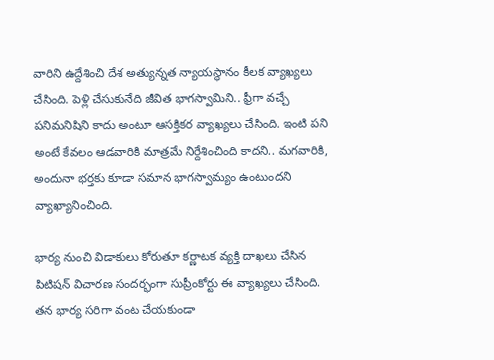వారిని ఉద్దేశించి దేశ అత్యున్నత న్యాయస్థానం కీలక వ్యాఖ్యలు చేసింది. పెళ్లి చేసుకునేది జీవిత భాగస్వామిని.. ఫ్రీగా వచ్చే పనిమనిషిని కాదు అంటూ ఆసక్తికర వ్యాఖ్యలు చేసింది. ఇంటి పని అంటే కేవలం ఆడవారికి మాత్రమే నిర్దేశించింది కాదని.. మగవారికి, అందునా భర్తకు కూడా సమాన భాగస్వామ్యం ఉంటుందని వ్యాఖ్యానించింది.

భార్య నుంచి విడాకులు కోరుతూ కర్ణాటక వ్యక్తి దాఖలు చేసిన పిటిషన్ విచారణ సందర్భంగా సుప్రీంకోర్టు ఈ వ్యాఖ్యలు చేసింది. తన భార్య సరిగా వంట చేయకుండా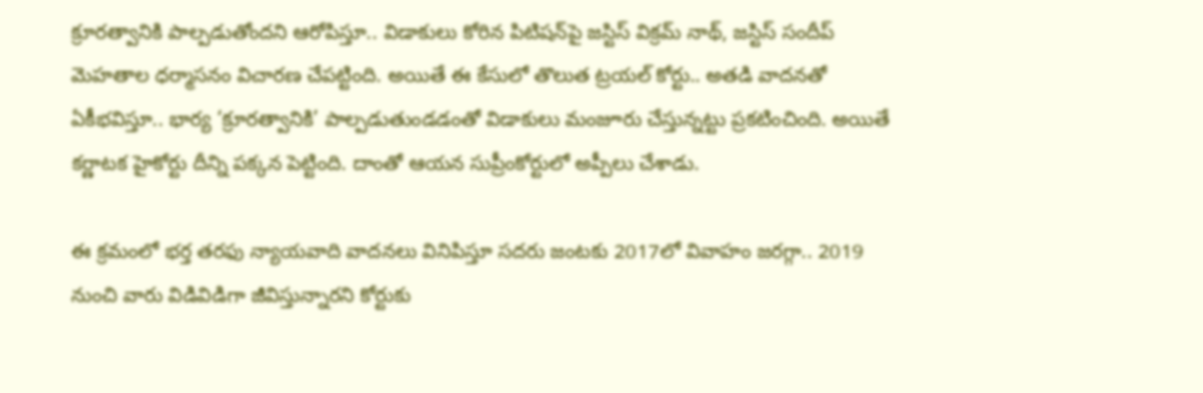క్రూరత్వానికి పాల్పడుతోందని ఆరోపిస్తూ.. విడాకులు కోరిన పిటిషన్‌పై జస్టిస్ విక్రమ్ నాథ్, జస్టిస్ సందీప్ మెహతాల ధర్మాసనం విచారణ చేపట్టింది. అయితే ఈ కేసులో తొలుత ట్రయల్ కోర్టు.. అతడి వాదనతో ఏకీభవిస్తూ.. భార్య ‘క్రూరత్వానికి’ పాల్పడుతుండడంతో విడాకులు మంజూరు చేస్తున్నట్టు ప్రకటించింది. అయితే కర్ణాటక హైకోర్టు దీన్ని పక్కన పెట్టింది. దాంతో ఆయన సుప్రీంకోర్టులో అప్పీలు చేశాడు.

ఈ క్రమంలో భర్త తరఫు న్యాయవాది వాదనలు వినిపిస్తూ సదరు జంటకు 2017లో వివాహం జరగ్గా.. 2019 నుంచి వారు విడివిడిగా జీవిస్తున్నారని కోర్టుకు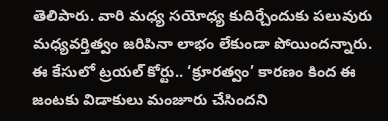తెలిపారు. వారి మధ్య సయోధ్య కుదిర్చేందుకు పలువురు మధ్యవర్తిత్వం జరిపినా లాభం లేకుండా పోయిందన్నారు. ఈ కేసులో ట్రయల్ కోర్టు.. ‘క్రూరత్వం’ కారణం కింద ఈ జంటకు విడాకులు మంజూరు చేసిందని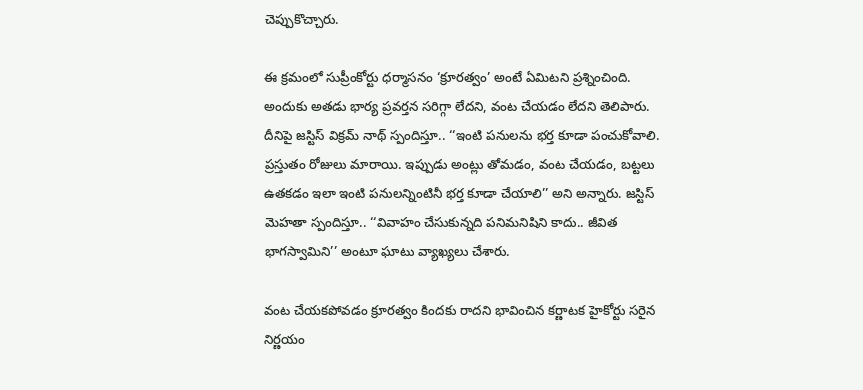చెప్పుకొచ్చారు.

ఈ క్రమంలో సుప్రీంకోర్టు ధర్మాసనం ‘క్రూరత్వం’ అంటే ఏమిటని ప్రశ్నించింది. అందుకు అతడు భార్య ప్రవర్తన సరిగ్గా లేదని, వంట చేయడం లేదని తెలిపారు. దీనిపై జస్టిస్ విక్రమ్ నాథ్ స్పందిస్తూ.. ‘‘ఇంటి పనులను భర్త కూడా పంచుకోవాలి. ప్రస్తుతం రోజులు మారాయి. ఇప్పుడు అంట్లు తోమడం, వంట చేయడం, బట్టలు ఉతకడం ఇలా ఇంటి పనులన్నింటినీ భర్త కూడా చేయాలి’’ అని అన్నారు. జస్టిస్ మెహతా స్పందిస్తూ.. ‘‘వివాహం చేసుకున్నది పనిమనిషిని కాదు.. జీవిత భాగస్వామిని’’ అంటూ ఘాటు వ్యాఖ్యలు చేశారు.

వంట చేయకపోవడం క్రూరత్వం కిందకు రాదని భావించిన కర్ణాటక హైకోర్టు సరైన నిర్ణయం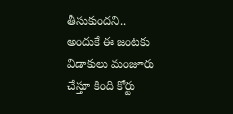తీసుకుందని.. అందుకే ఈ జంటకు విడాకులు మంజూరు చేస్తూ కింది కోర్టు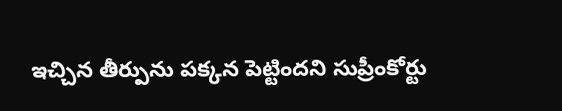ఇచ్చిన తీర్పును పక్కన పెట్టిందని సుప్రీంకోర్టు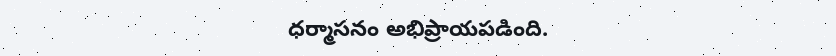ధర్మాసనం అభిప్రాయపడింది.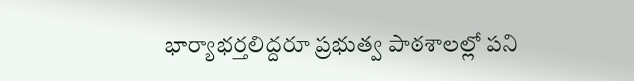భార్యాభర్తలిద్దరూ ప్రభుత్వ పాఠశాలల్లో పని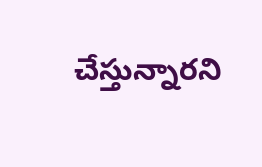చేస్తున్నారని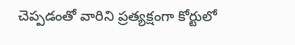చెప్పడంతో వారిని ప్రత్యక్షంగా కోర్టులో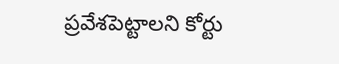ప్రవేశపెట్టాలని కోర్టు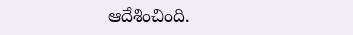ఆదేశించింది.